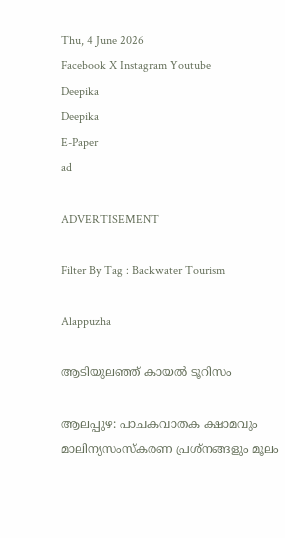Thu, 4 June 2026
Facebook X Instagram Youtube
Deepika
Deepika
E-Paper
ad

ADVERTISEMENT

Filter By Tag : Backwater Tourism

Alappuzha

ആടിയുലഞ്ഞ് കായൽ ടൂറിസം

ആലപ്പുഴ: പാചകവാതക ക്ഷാമവും മാലിന്യസംസ്കരണ പ്രശ്നങ്ങളും മൂലം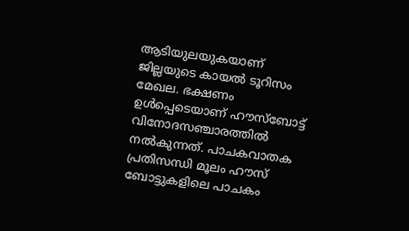ആടിയുലയുകയാണ് ജില്ലയുടെ കായൽ ടൂറിസം മേഖല. ഭക്ഷണം ഉൾപ്പെടെയാണ് ഹൗസ്ബോട്ട് വിനോദസഞ്ചാരത്തിൽ നൽകുന്നത്. പാചകവാതക പ്രതിസന്ധി മൂലം ഹൗസ് ബോട്ടുകളിലെ പാചകം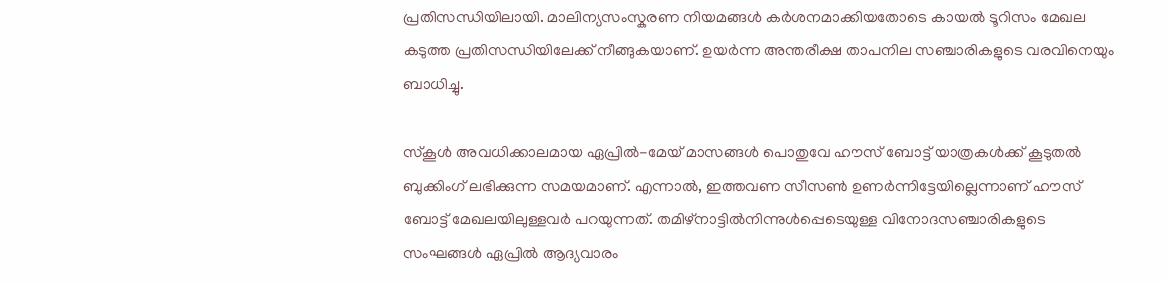പ്രതിസന്ധിയിലായി. മാലിന്യസംസ്കരണ നിയമങ്ങൾ കർശനമാക്കിയതോടെ കായൽ ടൂറിസം മേഖല കടുത്ത പ്രതിസന്ധിയിലേക്ക് നീങ്ങുകയാണ്. ഉയർന്ന അന്തരീക്ഷ താപനില സഞ്ചാരികളുടെ വരവിനെയും ബാധിച്ചു.

സ്കൂൾ അവധിക്കാലമായ ഏപ്രിൽ-മേയ് മാസങ്ങൾ പൊതുവേ ഹൗസ് ബോട്ട് യാത്രകൾക്ക് കൂടുതൽ ബുക്കിംഗ് ലഭിക്കുന്ന സമയമാണ്. എന്നാൽ, ഇത്തവണ സീസൺ ഉണർന്നിട്ടേയില്ലെന്നാണ് ഹൗസ് ബോട്ട് മേഖലയിലുള്ളവർ പറയുന്നത്. തമിഴ്നാട്ടിൽനിന്നുൾപ്പെടെയുള്ള വിനോദസഞ്ചാരികളുടെ സംഘങ്ങൾ ഏപ്രിൽ ആദ്യവാരം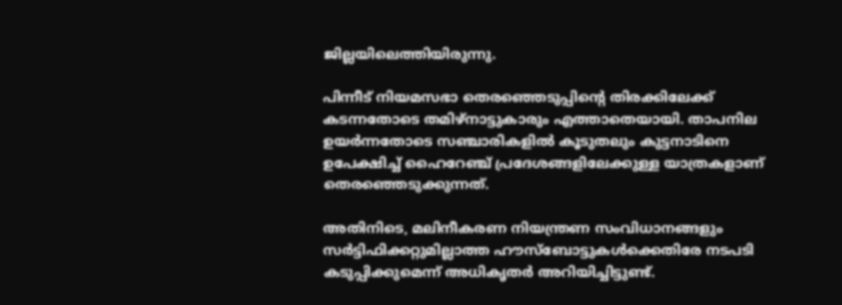ജില്ലയിലെത്തിയിരുന്നു.

പിന്നീട് നിയമസഭാ തെരഞ്ഞെടുപ്പിന്‍റെ തിരക്കിലേക്ക് കടന്നതോടെ തമിഴ്നാട്ടുകാരും എത്താതെയായി. താപനില ഉയർന്നതോടെ സഞ്ചാരികളിൽ കൂടുതലും കുട്ടനാടിനെ ഉപേക്ഷിച്ച് ഹൈറേഞ്ച് പ്രദേശങ്ങളിലേക്കുള്ള യാത്രകളാണ് തെരഞ്ഞെടുക്കുന്നത്.

അതിനിടെ, മലിനീകരണ നിയന്ത്രണ സംവിധാനങ്ങളും സർട്ടിഫിക്കറ്റുമില്ലാത്ത ഹൗസ്ബോട്ടുകൾക്കെതിരേ നടപടി കടുപ്പിക്കുമെന്ന് അധികൃതർ അറിയിച്ചിട്ടുണ്ട്.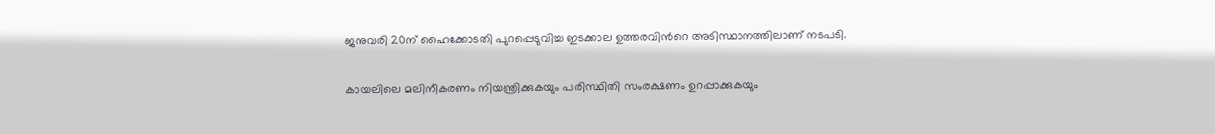ജനുവരി 20ന് ഹൈക്കോടതി പുറപ്പെടുവിച്ച ഇടക്കാല ഉത്തരവിന്‍റെ അടിസ്ഥാനത്തിലാണ് നടപടി.

കായലിലെ മലിനീകരണം നിയന്ത്രിക്കുകയും പരിസ്ഥിതി സംരക്ഷണം ഉറപ്പാക്കുകയും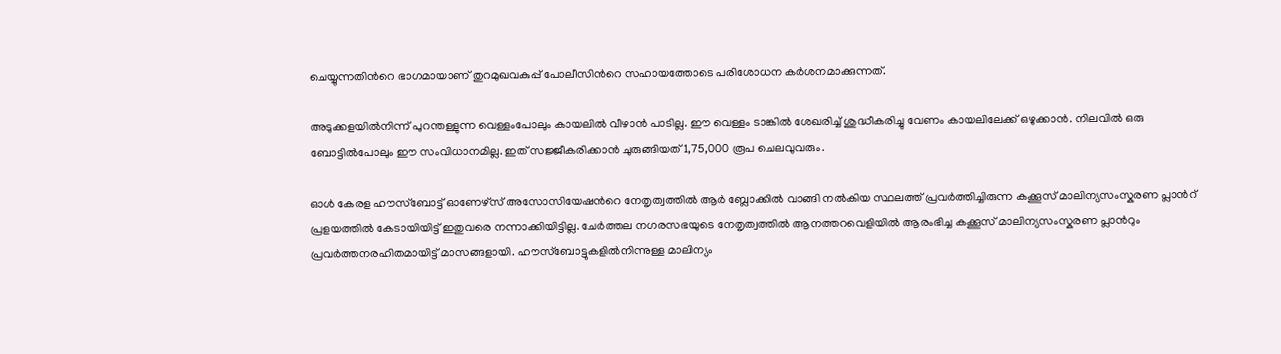ചെയ്യുന്നതിന്‍റെ ഭാഗമായാണ് തുറമുഖവകുപ്പ് പോലീസിന്‍റെ സഹായത്തോടെ പരിശോധന കർശനമാക്കുന്നത്.

അടുക്കളയിൽനിന്ന് പുറന്തള്ളുന്ന വെള്ളംപോലും കായലിൽ വീഴാൻ പാടില്ല. ഈ വെള്ളം ടാങ്കിൽ ശേഖരിച്ച് ശുദ്ധീകരിച്ചു വേണം കായലിലേക്ക് ഒഴുക്കാൻ. നിലവിൽ ഒരു ബോട്ടിൽപോലും ഈ സംവിധാനമില്ല. ഇത് സജ്ജീകരിക്കാൻ ചുരുങ്ങിയത് 1,75,000 രൂപ ചെലവുവരും.

ഓൾ കേരള ഹൗസ്ബോട്ട് ഓണേഴ്സ് അസോസിയേഷന്‍റെ നേതൃത്വത്തിൽ ആർ ബ്ലോക്കിൽ വാങ്ങി നൽകിയ സ്ഥലത്ത് പ്രവർത്തിച്ചിരുന്ന കക്കൂസ് മാലിന്യസംസ്കരണ പ്ലാന്‍റ് പ്രളയത്തിൽ കേടായിയിട്ട് ഇതുവരെ നന്നാക്കിയിട്ടില്ല. ചേർത്തല നഗരസഭയുടെ നേതൃത്വത്തിൽ ആനത്തറവെളിയിൽ ആരംഭിച്ച കക്കൂസ് മാലിന്യസംസ്കരണ പ്ലാന്‍റും പ്രവർത്തനരഹിതമായിട്ട് മാസങ്ങളായി. ഹൗസ്ബോട്ടുകളിൽനിന്നുള്ള മാലിന്യം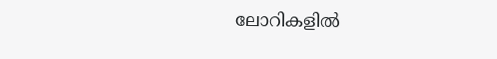ലോറികളിൽ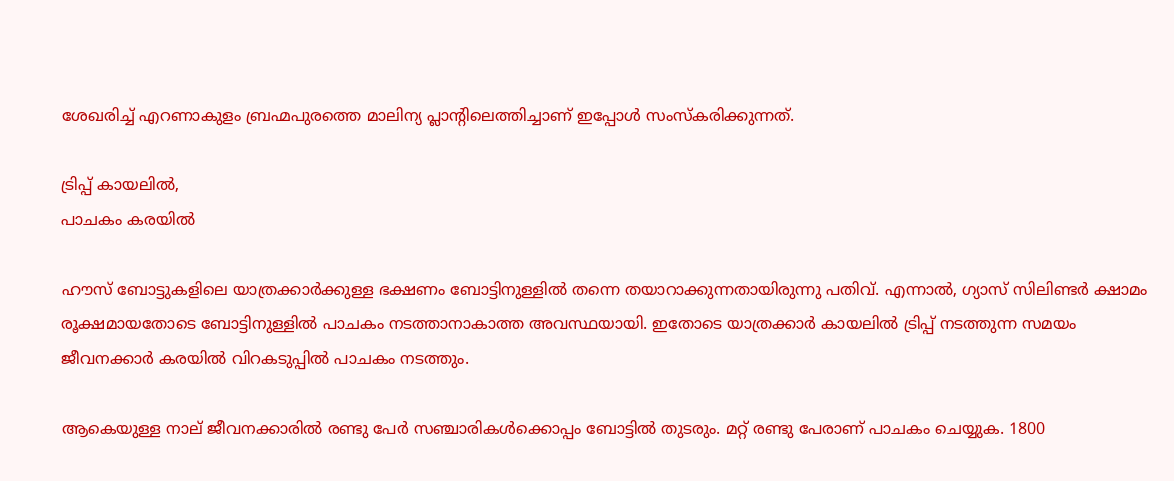ശേഖരിച്ച് എറണാകുളം ബ്രഹ്മപുരത്തെ മാലിന്യ പ്ലാന്‍റിലെത്തിച്ചാണ് ഇപ്പോൾ സംസ്കരിക്കുന്നത്.

ട്രിപ്പ് കായലിൽ,
പാചകം കരയിൽ

ഹൗസ് ബോട്ടുകളിലെ യാത്രക്കാർക്കുള്ള ഭക്ഷണം ബോട്ടിനുള്ളിൽ തന്നെ തയാറാക്കുന്നതായിരുന്നു പതിവ്. എന്നാൽ, ഗ്യാസ് സിലിണ്ടർ ക്ഷാമം രൂക്ഷമായതോടെ ബോട്ടിനുള്ളിൽ പാചകം നടത്താനാകാത്ത അവസ്ഥയായി. ഇതോടെ യാത്രക്കാർ കായലിൽ ട്രിപ്പ് നടത്തുന്ന സമയം ജീവനക്കാർ കരയിൽ വിറകടുപ്പിൽ പാചകം നടത്തും.

ആകെയുള്ള നാല് ജീവനക്കാരിൽ രണ്ടു പേർ സഞ്ചാരികൾക്കൊപ്പം ബോട്ടിൽ തുടരും. മറ്റ് രണ്ടു പേരാണ് പാചകം ചെയ്യുക. 1800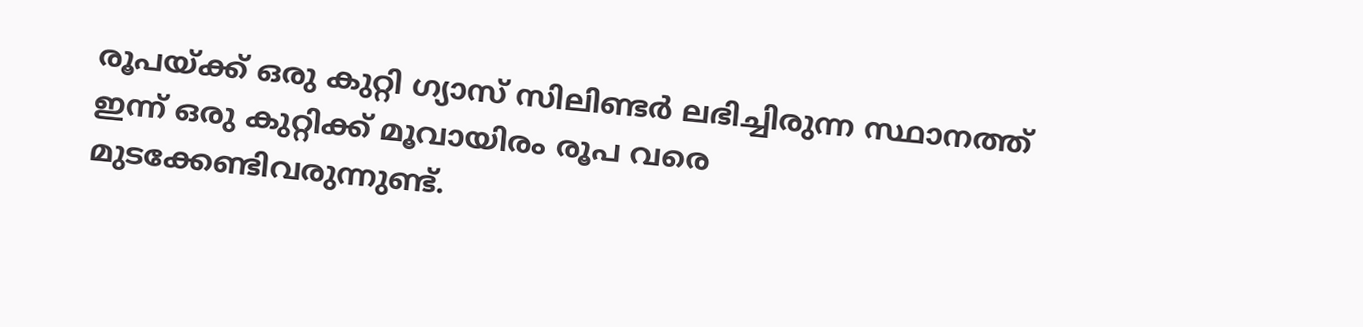രൂപയ്ക്ക് ഒരു കുറ്റി ഗ്യാസ് സിലിണ്ടർ ലഭിച്ചിരുന്ന സ്ഥാനത്ത് ഇന്ന് ഒരു കുറ്റിക്ക് മൂവായിരം രൂപ വരെ മുടക്കേണ്ടിവരുന്നുണ്ട്.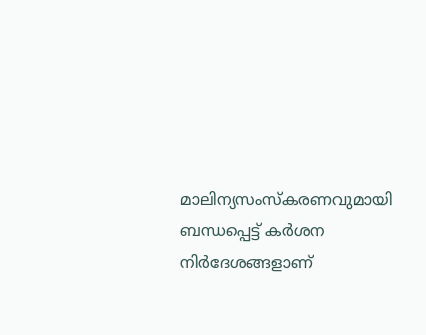മാലിന്യസംസ്കരണവുമായി ബന്ധപ്പെട്ട് കർശന നിർദേശങ്ങളാണ്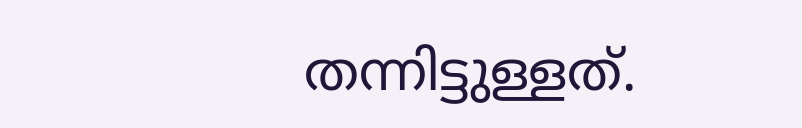തന്നിട്ടുള്ളത്.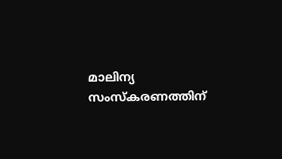മാലിന്യ സംസ്കരണത്തിന്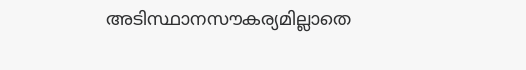അടിസ്ഥാനസൗകര്യമില്ലാതെ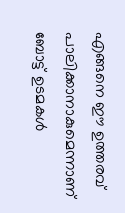എങ്ങനെ ഈ ഉത്തരവ് പാലിക്കാനാകുമെന്നാണ് ബോട്ട് ഉടമകൾ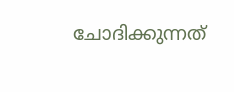ചോദിക്കുന്നത്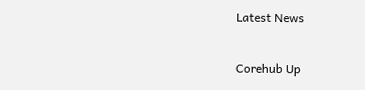Latest News

Corehub Up